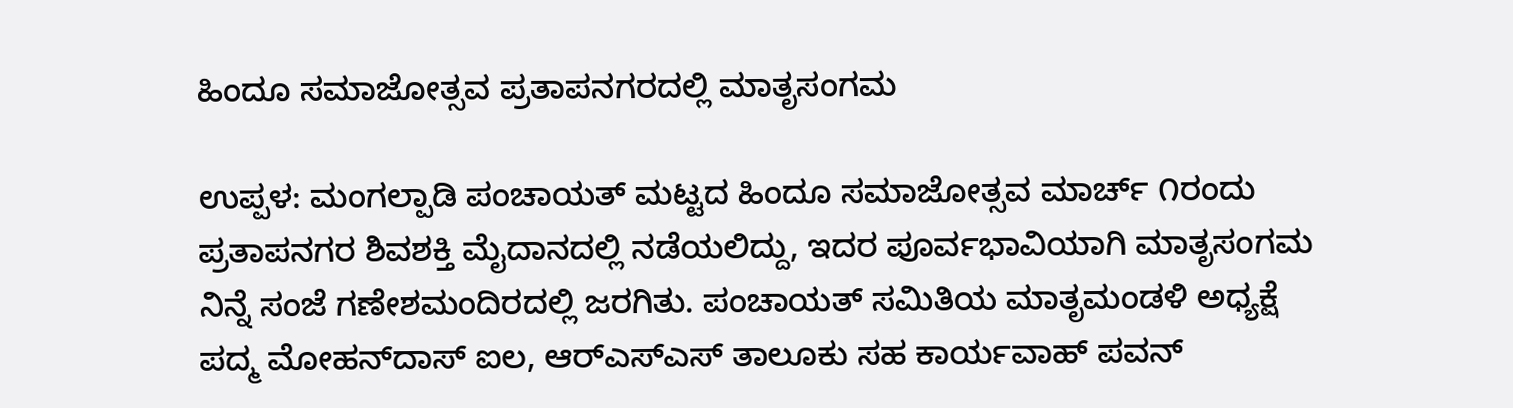ಹಿಂದೂ ಸಮಾಜೋತ್ಸವ ಪ್ರತಾಪನಗರದಲ್ಲಿ ಮಾತೃಸಂಗಮ

ಉಪ್ಪಳ: ಮಂಗಲ್ಪಾಡಿ ಪಂಚಾಯತ್ ಮಟ್ಟದ ಹಿಂದೂ ಸಮಾಜೋತ್ಸವ ಮಾರ್ಚ್ ೧ರಂದು ಪ್ರತಾಪನಗರ ಶಿವಶಕ್ತಿ ಮೈದಾನದಲ್ಲಿ ನಡೆಯಲಿದ್ದು, ಇದರ ಪೂರ್ವಭಾವಿಯಾಗಿ ಮಾತೃಸಂಗಮ ನಿನ್ನೆ ಸಂಜೆ ಗಣೇಶಮಂದಿರದಲ್ಲಿ ಜರಗಿತು. ಪಂಚಾಯತ್ ಸಮಿತಿಯ ಮಾತೃಮಂಡಳಿ ಅಧ್ಯಕ್ಷೆ ಪದ್ಮ ಮೋಹನ್‌ದಾಸ್ ಐಲ, ಆರ್‌ಎಸ್‌ಎಸ್ ತಾಲೂಕು ಸಹ ಕಾರ್ಯವಾಹ್ ಪವನ್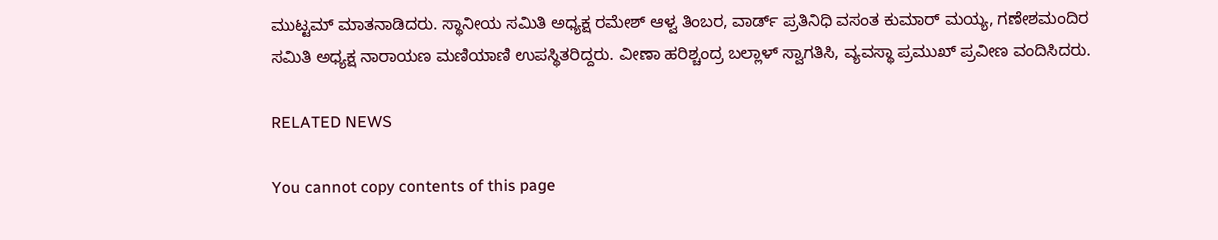ಮುಟ್ಟಮ್ ಮಾತನಾಡಿದರು. ಸ್ಥಾನೀಯ ಸಮಿತಿ ಅಧ್ಯಕ್ಷ ರಮೇಶ್ ಆಳ್ವ ತಿಂಬರ, ವಾರ್ಡ್ ಪ್ರತಿನಿಧಿ ವಸಂತ ಕುಮಾರ್ ಮಯ್ಯ, ಗಣೇಶಮಂದಿರ ಸಮಿತಿ ಅಧ್ಯಕ್ಷ ನಾರಾಯಣ ಮಣಿಯಾಣಿ ಉಪಸ್ಥಿತರಿದ್ದರು. ವೀಣಾ ಹರಿಶ್ಚಂದ್ರ ಬಲ್ಲಾಳ್ ಸ್ವಾಗತಿಸಿ, ವ್ಯವಸ್ಥಾ ಪ್ರಮುಖ್ ಪ್ರವೀಣ ವಂದಿಸಿದರು.

RELATED NEWS

You cannot copy contents of this page